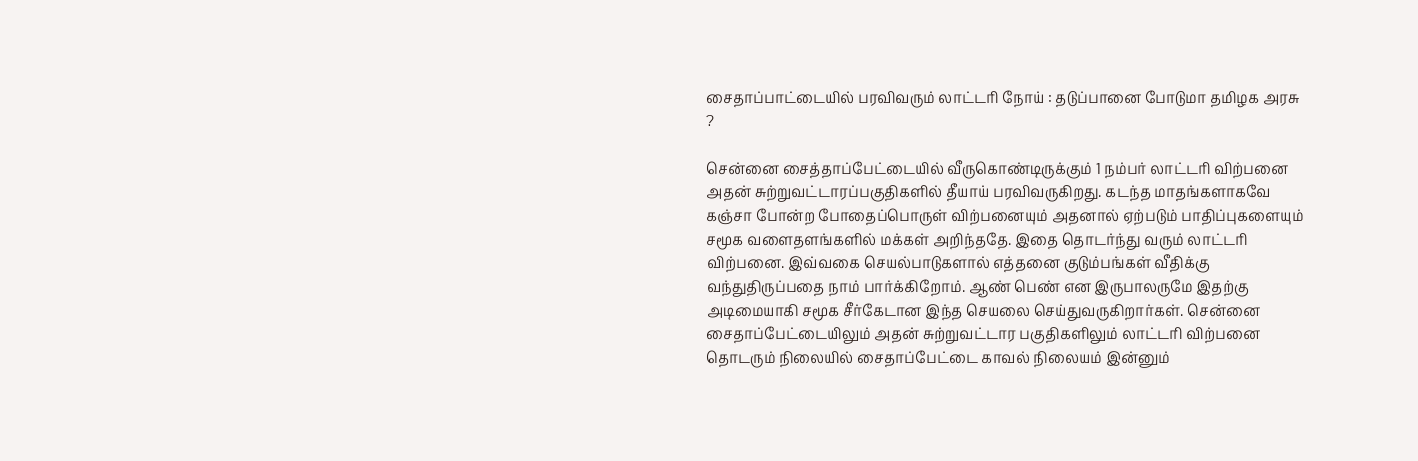சைதாப்பாட்டையில் பரவிவரும் லாட்டரி நோய் : தடுப்பானை போடுமா தமிழக அரசு ?

சென்னை சைத்தாப்பேட்டையில் வீருகொண்டிருக்கும் 1 நம்பர் லாட்டரி விற்பனை அதன் சுற்றுவட்டாரப்பகுதிகளில் தீயாய் பரவிவருகிறது. கடந்த மாதங்களாகவே கஞ்சா போன்ற போதைப்பொருள் விற்பனையும் அதனால் ஏற்படும் பாதிப்புகளையும் சமூக வளைதளங்களில் மக்கள் அறிந்ததே. இதை தொடர்ந்து வரும் லாட்டரி விற்பனை. இவ்வகை செயல்பாடுகளால் எத்தனை குடும்பங்கள் வீதிக்கு வந்துதிருப்பதை நாம் பார்க்கிறோம். ஆண் பெண் என இருபாலருமே இதற்கு அடிமையாகி சமூக சீர்கேடான இந்த செயலை செய்துவருகிறார்கள். சென்னை சைதாப்பேட்டையிலும் அதன் சுற்றுவட்டார பகுதிகளிலும் லாட்டரி விற்பனை தொடரும் நிலையில் சைதாப்பேட்டை காவல் நிலையம் இன்னும்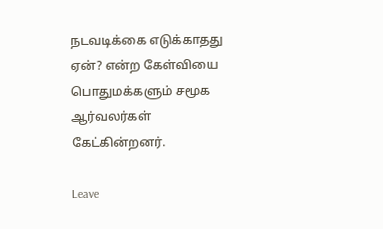நடவடிக்கை எடுக்காதது ஏன்? என்ற கேள்வியை பொதுமக்களும் சமூக ஆர்வலர்கள் கேட்கின்றனர்.

Leave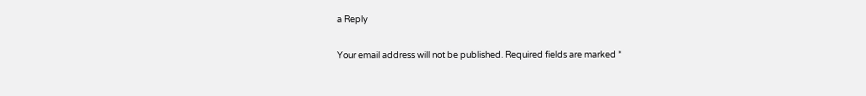a Reply

Your email address will not be published. Required fields are marked *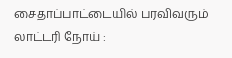சைதாப்பாட்டையில் பரவிவரும் லாட்டரி நோய் :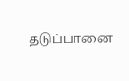தடுப்பானை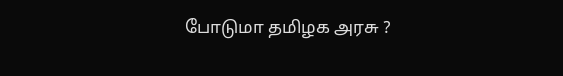போடுமா தமிழக அரசு ?